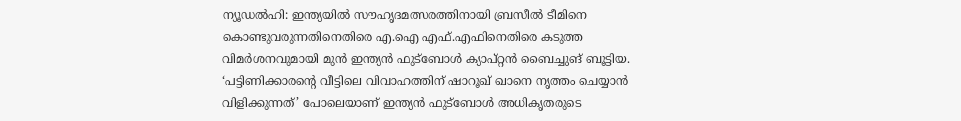ന്യൂഡൽഹി: ഇന്ത്യയിൽ സൗഹൃദമത്സരത്തിനായി ബ്രസീൽ ടീമിനെ കൊണ്ടുവരുന്നതിനെതിരെ എ.ഐ എഫ്.എഫിനെതിരെ കടുത്ത വിമർശനവുമായി മുൻ ഇന്ത്യൻ ഫുട്ബോൾ ക്യാപ്റ്റൻ ബൈച്ചുങ് ബൂട്ടിയ. ‘പട്ടിണിക്കാരന്റെ വീട്ടിലെ വിവാഹത്തിന് ഷാറൂഖ് ഖാനെ നൃത്തം ചെയ്യാൻ വിളിക്കുന്നത്’ പോലെയാണ് ഇന്ത്യൻ ഫുട്ബോൾ അധികൃതരുടെ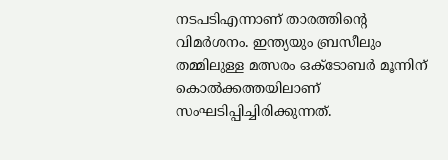നടപടിഎന്നാണ് താരത്തിന്റെ വിമർശനം. ഇന്ത്യയും ബ്രസീലും തമ്മിലുള്ള മത്സരം ഒക്ടോബർ മൂന്നിന് കൊൽക്കത്തയിലാണ് സംഘടിപ്പിച്ചിരിക്കുന്നത്.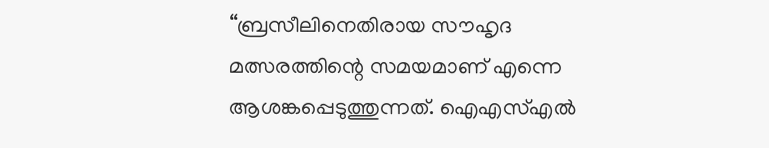“ബ്രസീലിനെതിരായ സൗഹൃദ മത്സരത്തിന്റെ സമയമാണ് എന്നെ ആശങ്കപ്പെടുത്തുന്നത്. ഐഎസ്എൽ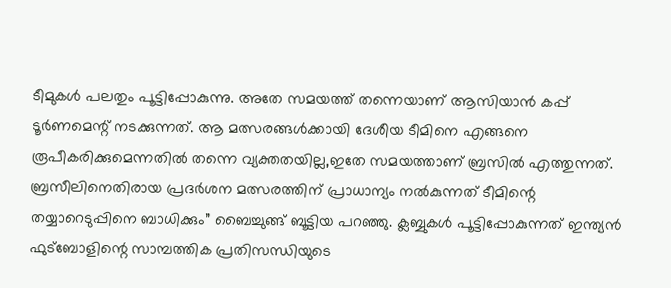ടീമുകൾ പലതും പൂട്ടിപ്പോകുന്നു. അതേ സമയത്ത് തന്നെയാണ് ആസിയാൻ കപ്പ് ടൂർണമെന്റ് നടക്കുന്നത്. ആ മത്സരങ്ങൾക്കായി ദേശീയ ടീമിനെ എങ്ങനെ രൂപീകരിക്കുമെന്നതിൽ തന്നെ വ്യക്തതയില്ല,ഇതേ സമയത്താണ് ബ്രസിൽ എത്തുന്നത്. ബ്രസീലിനെതിരായ പ്രദർശന മത്സരത്തിന് പ്രാധാന്യം നൽകുന്നത് ടീമിന്റെ തയ്യാറെടുപ്പിനെ ബാധിക്കും” ബൈച്ചുങ്ങ് ബൂട്ടിയ പറഞ്ഞു. ക്ലബ്ബുകൾ പൂട്ടിപ്പോകുന്നത് ഇന്ത്യൻ ഫുട്ബോളിന്റെ സാമ്പത്തിക പ്രതിസന്ധിയുടെ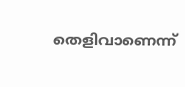തെളിവാണെന്ന്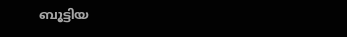ബൂട്ടിയ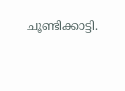ചൂണ്ടിക്കാട്ടി.